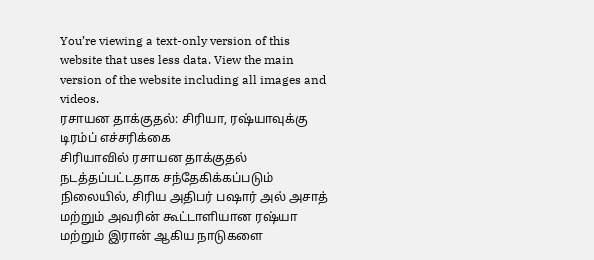You’re viewing a text-only version of this website that uses less data. View the main version of the website including all images and videos.
ரசாயன தாக்குதல்: சிரியா, ரஷ்யாவுக்கு டிரம்ப் எச்சரிக்கை
சிரியாவில் ரசாயன தாக்குதல் நடத்தப்பட்டதாக சந்தேகிக்கப்படும் நிலையில், சிரிய அதிபர் பஷார் அல் அசாத் மற்றும் அவரின் கூட்டாளியான ரஷ்யா மற்றும் இரான் ஆகிய நாடுகளை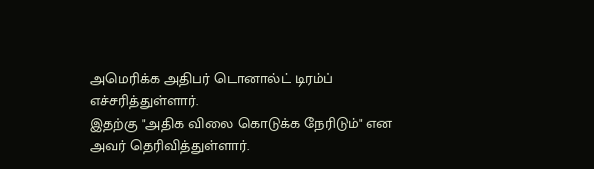அமெரிக்க அதிபர் டொனால்ட் டிரம்ப் எச்சரித்துள்ளார்.
இதற்கு "அதிக விலை கொடுக்க நேரிடும்" என அவர் தெரிவித்துள்ளார்.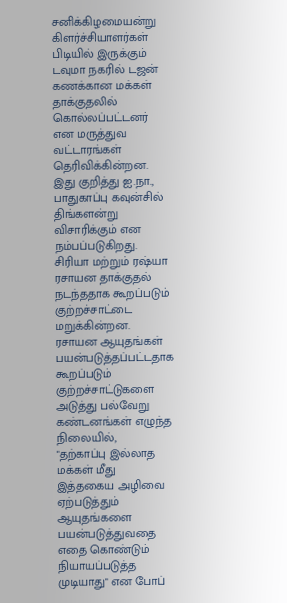சனிக்கிழமையன்று கிளர்ச்சியாளர்கள் பிடியில் இருக்கும் டவுமா நகரில் டஜன் கணக்கான மக்கள் தாக்குதலில் கொல்லப்பட்டனர் என மருத்துவ வட்டாரங்கள் தெரிவிக்கின்றன.
இது குறித்து ஐ.நா., பாதுகாப்பு கவுன்சில் திங்களன்று விசாரிக்கும் என நம்பப்படுகிறது.
சிரியா மற்றும் ரஷ்யா ரசாயன தாக்குதல் நடந்ததாக கூறப்படும் குற்றச்சாட்டை மறுக்கின்றன.
ரசாயன ஆயுதங்கள் பயன்படுத்தப்பட்டதாக கூறப்படும் குற்றச்சாட்டுகளை அடுத்து பல்வேறு கண்டனங்கள் எழுந்த நிலையில்,
"தற்காப்பு இல்லாத மக்கள் மீது இத்தகைய அழிவை ஏற்படுத்தும் ஆயுதங்களை பயன்படுத்துவதை எதை கொண்டும் நியாயப்படுத்த முடியாது" என போப்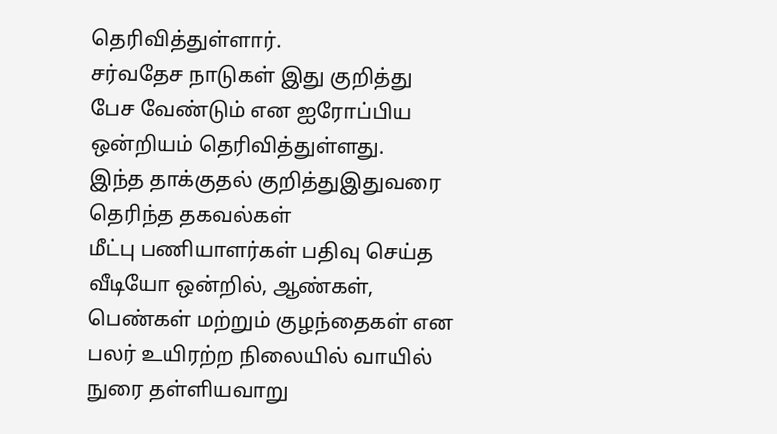தெரிவித்துள்ளார்.
சர்வதேச நாடுகள் இது குறித்து பேச வேண்டும் என ஐரோப்பிய ஒன்றியம் தெரிவித்துள்ளது.
இந்த தாக்குதல் குறித்துஇதுவரை தெரிந்த தகவல்கள்
மீட்பு பணியாளர்கள் பதிவு செய்த வீடியோ ஒன்றில், ஆண்கள், பெண்கள் மற்றும் குழந்தைகள் என பலர் உயிரற்ற நிலையில் வாயில் நுரை தள்ளியவாறு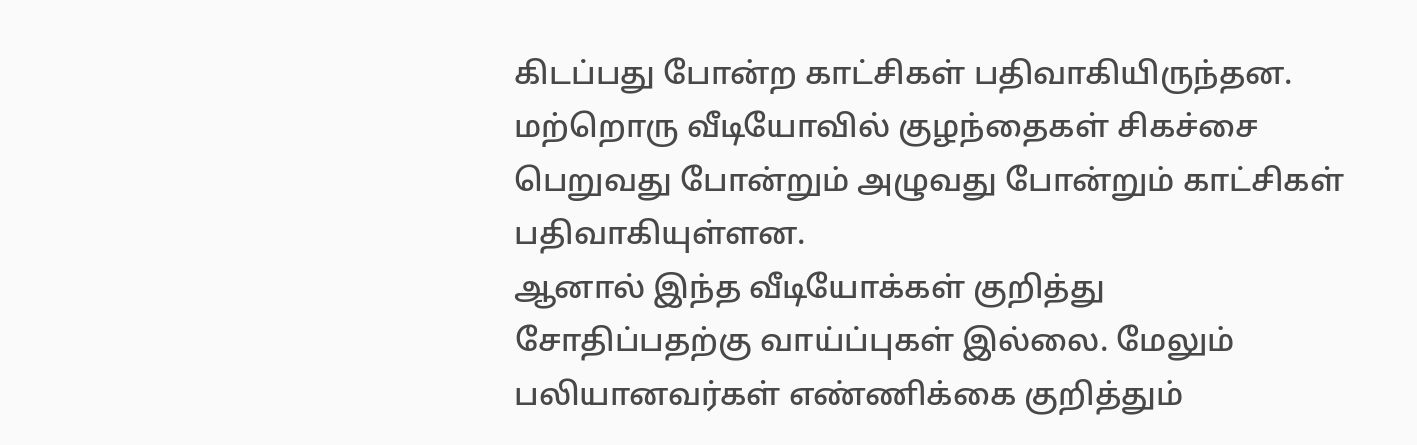கிடப்பது போன்ற காட்சிகள் பதிவாகியிருந்தன.
மற்றொரு வீடியோவில் குழந்தைகள் சிகச்சை பெறுவது போன்றும் அழுவது போன்றும் காட்சிகள் பதிவாகியுள்ளன.
ஆனால் இந்த வீடியோக்கள் குறித்து சோதிப்பதற்கு வாய்ப்புகள் இல்லை. மேலும் பலியானவர்கள் எண்ணிக்கை குறித்தும்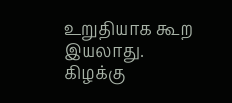உறுதியாக கூற இயலாது.
கிழக்கு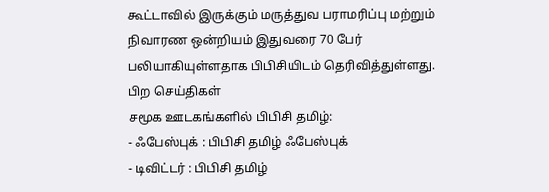கூட்டாவில் இருக்கும் மருத்துவ பராமரிப்பு மற்றும் நிவாரண ஒன்றியம் இதுவரை 70 பேர் பலியாகியுள்ளதாக பிபிசியிடம் தெரிவித்துள்ளது.
பிற செய்திகள்
சமூக ஊடகங்களில் பிபிசி தமிழ்:
- ஃபேஸ்புக் : பிபிசி தமிழ் ஃபேஸ்புக்
- டிவிட்டர் : பிபிசி தமிழ்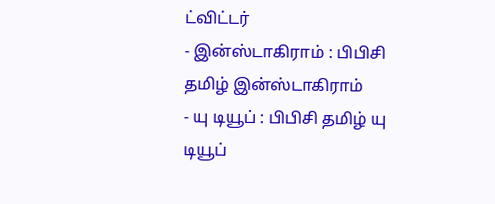ட்விட்டர்
- இன்ஸ்டாகிராம் : பிபிசி தமிழ் இன்ஸ்டாகிராம்
- யு டியூப் : பிபிசி தமிழ் யு டியூப்